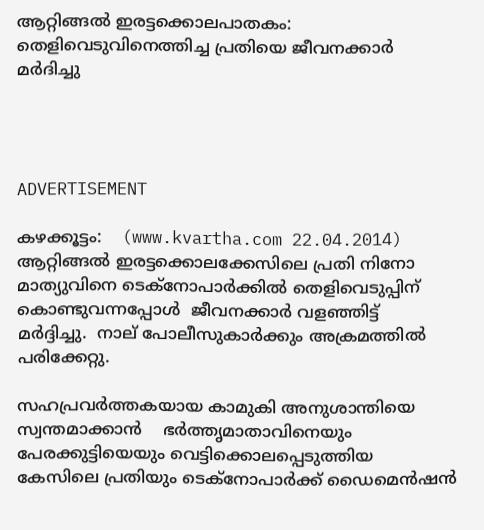ആറ്റിങ്ങല്‍ ഇരട്ടക്കൊലപാതകം: തെളിവെടുവിനെത്തിച്ച പ്രതിയെ ജീവനക്കാര്‍ മര്‍ദിച്ചു




ADVERTISEMENT

കഴക്കൂട്ടം:    (www.kvartha.com 22.04.2014) ആറ്റിങ്ങല്‍ ഇരട്ടക്കൊലക്കേസിലെ പ്രതി നിനോ മാത്യുവിനെ ടെക്‌നോപാര്‍ക്കില്‍ തെളിവെടുപ്പിന്  കൊണ്ടുവന്നപ്പോള്‍  ജീവനക്കാര്‍ വളഞ്ഞിട്ട്  മര്‍ദ്ദിച്ചു.  നാല് പോലീസുകാര്‍ക്കും അക്രമത്തില്‍ പരിക്കേറ്റു.

സഹപ്രവര്‍ത്തകയായ കാമുകി അനുശാന്തിയെ സ്വന്തമാക്കാന്‍    ഭര്‍ത്തൃമാതാവിനെയും പേരക്കുട്ടിയെയും വെട്ടിക്കൊലപ്പെടുത്തിയ കേസിലെ പ്രതിയും ടെക്‌നോപാര്‍ക്ക് ഡൈമെന്‍ഷന്‍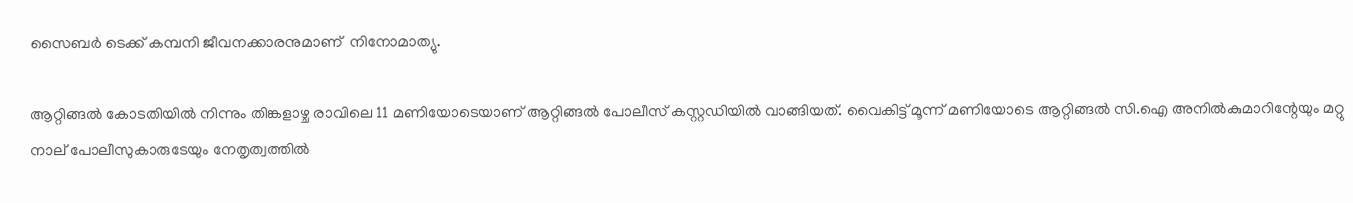സൈബര്‍ ടെക്ക് കമ്പനി ജീവനക്കാരനുമാണ്  നിനോമാത്യു.

ആറ്റിങ്ങല്‍ കോടതിയില്‍ നിന്നും തിങ്കളാഴ്ച രാവിലെ 11 മണിയോടെയാണ് ആറ്റിങ്ങല്‍ പോലീസ് കസ്റ്റഡിയില്‍ വാങ്ങിയത്. വൈകിട്ട് മൂന്ന് മണിയോടെ ആറ്റിങ്ങല്‍ സി.ഐ അനില്‍കുമാറിന്റേയും മറ്റു നാല് പോലീസുകാരുടേയും നേതൃത്വത്തില്‍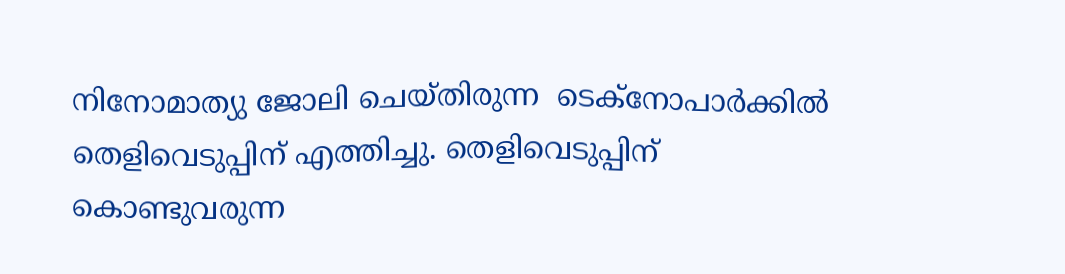നിനോമാത്യു ജോലി ചെയ്തിരുന്ന  ടെക്‌നോപാര്‍ക്കില്‍ തെളിവെടുപ്പിന് എത്തിച്ചു. തെളിവെടുപ്പിന് കൊണ്ടുവരുന്ന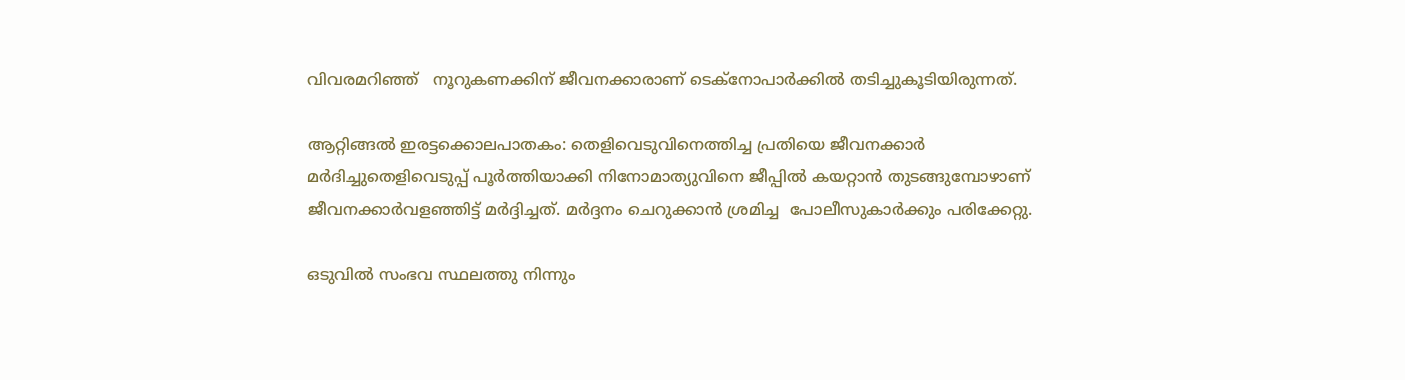വിവരമറിഞ്ഞ്   നൂറുകണക്കിന് ജീവനക്കാരാണ് ടെക്‌നോപാര്‍ക്കില്‍ തടിച്ചുകൂടിയിരുന്നത്.

ആറ്റിങ്ങല്‍ ഇരട്ടക്കൊലപാതകം: തെളിവെടുവിനെത്തിച്ച പ്രതിയെ ജീവനക്കാര്‍ മര്‍ദിച്ചുതെളിവെടുപ്പ് പൂര്‍ത്തിയാക്കി നിനോമാത്യുവിനെ ജീപ്പില്‍ കയറ്റാന്‍ തുടങ്ങുമ്പോഴാണ് ജീവനക്കാര്‍വളഞ്ഞിട്ട് മര്‍ദ്ദിച്ചത്. മര്‍ദ്ദനം ചെറുക്കാന്‍ ശ്രമിച്ച  പോലീസുകാര്‍ക്കും പരിക്കേറ്റു.

ഒടുവില്‍ സംഭവ സ്ഥലത്തു നിന്നും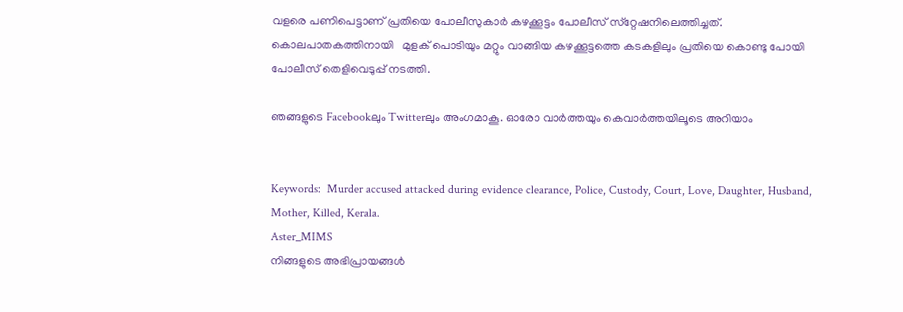വളരെ പണിപെട്ടാണ് പ്രതിയെ പോലീസുകാര്‍ കഴക്കൂട്ടം പോലീസ് സ്‌റ്റേഷനിലെത്തിച്ചത്. കൊലപാതകത്തിനായി   മുളക് പൊടിയും മറ്റും വാങ്ങിയ കഴക്കൂട്ടത്തെ കടകളിലും പ്രതിയെ കൊണ്ടു പോയി പോലീസ് തെളിവെടുപ്പ് നടത്തി.

ഞങ്ങളുടെ Facebookലും Twitterലും അംഗമാകൂ. ഓരോ വാര്‍ത്തയും കെവാര്‍ത്തയിലൂടെ അറിയാം


Keywords:  Murder accused attacked during evidence clearance, Police, Custody, Court, Love, Daughter, Husband, Mother, Killed, Kerala.
Aster_MIMS
നിങ്ങളുടെ അഭിപ്രായങ്ങൾ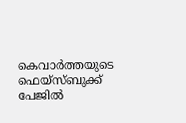കെവാർത്തയുടെ ഫെയ്‌സ്‌ബുക്ക് പേജിൽ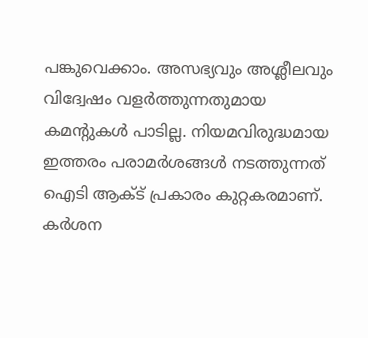പങ്കുവെക്കാം. അസഭ്യവും അശ്ലീലവും വിദ്വേഷം വളർത്തുന്നതുമായ കമന്റുകൾ പാടില്ല. നിയമവിരുദ്ധമായ ഇത്തരം പരാമർശങ്ങൾ നടത്തുന്നത് ഐടി ആക്ട് പ്രകാരം കുറ്റകരമാണ്. കർശന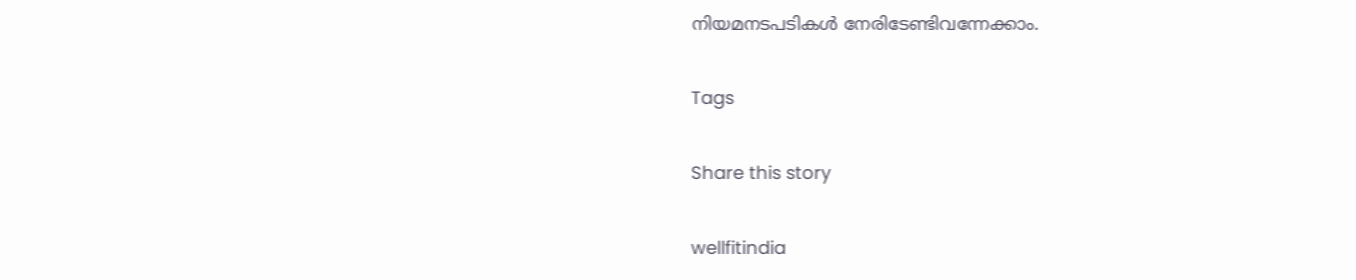നിയമനടപടികൾ നേരിടേണ്ടിവന്നേക്കാം.

Tags

Share this story

wellfitindia